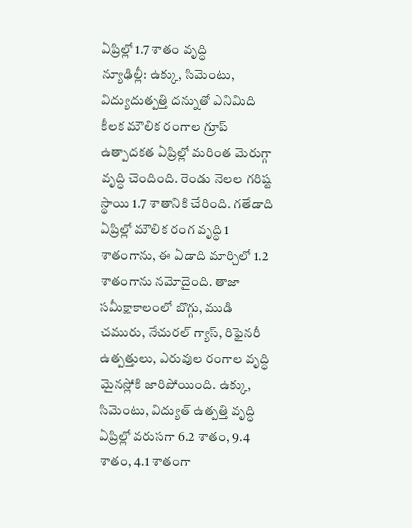ఏప్రిల్లో 1.7 శాతం వృద్ధి
న్యూఢిల్లీ: ఉక్కు, సిమెంటు, విద్యుదుత్పత్తి దన్నుతో ఎనిమిది కీలక మౌలిక రంగాల గ్రూప్ ఉత్పాదకత ఏప్రిల్లో మరింత మెరుగ్గా వృద్ధి చెందింది. రెండు నెలల గరిష్ట స్థాయి 1.7 శాతానికి చేరింది. గతేడాది ఏప్రిల్లో మౌలిక రంగ వృద్ధి 1 శాతంగాను, ఈ ఏడాది మార్చిలో 1.2 శాతంగాను నమోదైంది. తాజా సమీక్షాకాలంలో బొగ్గు, ముడి చమురు, నేచురల్ గ్యాస్, రిఫైనరీ ఉత్పత్తులు, ఎరువుల రంగాల వృద్ధి మైనస్లోకి జారిపోయింది. ఉక్కు, సిమెంటు, విద్యుత్ ఉత్పత్తి వృద్ధి ఏప్రిల్లో వరుసగా 6.2 శాతం, 9.4 శాతం, 4.1 శాతంగా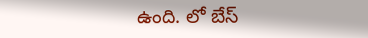ఉంది. లో బేస్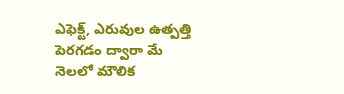ఎఫెక్ట్, ఎరువుల ఉత్పత్తి పెరగడం ద్వారా మే నెలలో మౌలిక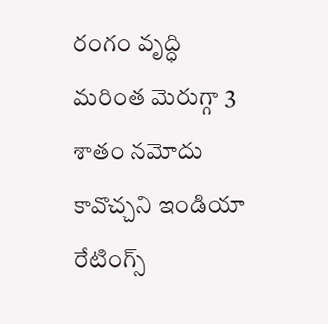రంగం వృద్ధి మరింత మెరుగ్గా 3 శాతం నమోదు కావొచ్చని ఇండియా రేటింగ్స్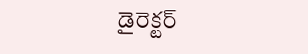డైరెక్టర్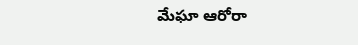మేఘా ఆరోరా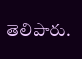తెలిపారు.